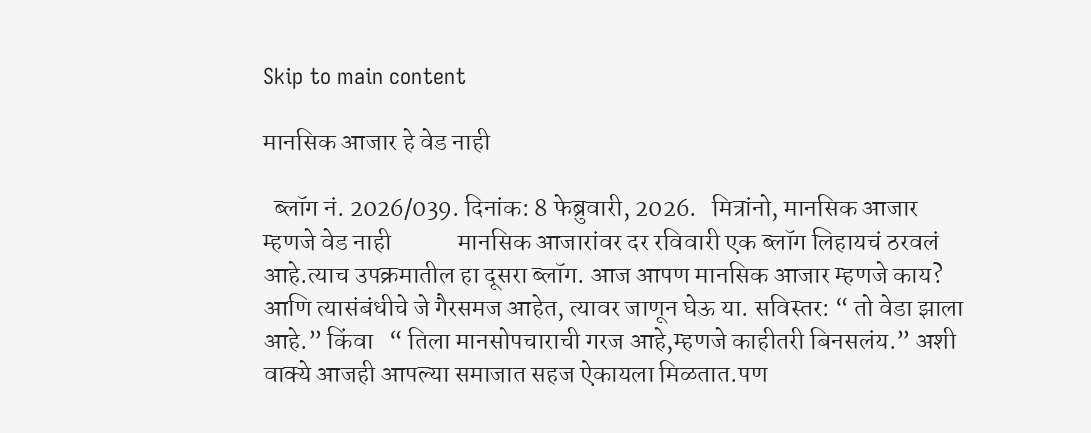Skip to main content

मानसिक आजार हे वेड नाही

  ब्लॉग नं. 2026/039. दिनांक: 8 फेब्रुवारी, 2026.   मित्रांनो, मानसिक आजार म्हणजे वेड नाही             मानसिक आजारांवर दर रविवारी एक ब्लॉग लिहायचं ठरवलं आहे.त्याच उपक्रमातील हा दूसरा ब्लॉग. आज आपण मानसिक आजार म्हणजे काय? आणि त्यासंबंधीचे जे गैरसमज आहेत, त्यावर जाणून घेऊ या. सविस्तर: “ तो वेडा झाला आहे.” किंवा   “ तिला मानसोपचाराची गरज आहे,म्हणजे काहीतरी बिनसलंय.” अशी वाक्ये आजही आपल्या समाजात सहज ऐकायला मिळतात.पण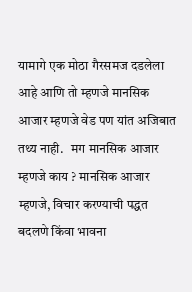यामागे एक मोठा गैरसमज दडलेला आहे आणि तो म्हणजे मानसिक आजार म्हणजे वेड पण यांत अजिबात तथ्य नाही.   मग मानसिक आजार म्हणजे काय ? मानसिक आजार म्हणजे, विचार करण्याची पद्धत बदलणे किंवा भावना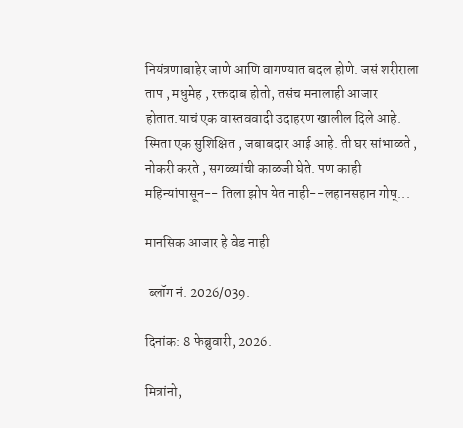नियंत्रणाबाहेर जाणे आणि वागण्यात बदल होणे. जसं शरीराला ताप , मधुमेह , रक्तदाब होतो, तसंच मनालाही आजार होतात.याचं एक वास्तववादी उदाहरण खालील दिले आहे.   स्मिता एक सुशिक्षित , जबाबदार आई आहे. ती घर सांभाळते , नोकरी करते , सगळ्यांची काळजी घेते. पण काही महिन्यांपासून-- तिला झोप येत नाही--लहानसहान गोष्...

मानसिक आजार हे वेड नाही

 ब्लॉग नं. 2026/039.

दिनांक: 8 फेब्रुवारी, 2026.

मित्रांनो,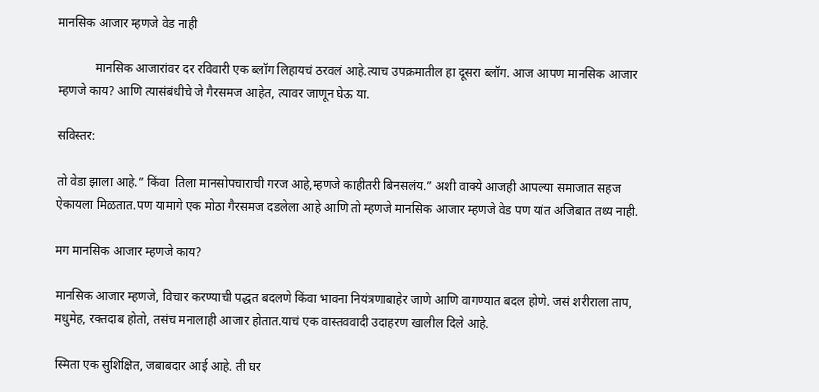मानसिक आजार म्हणजे वेड नाही

            मानसिक आजारांवर दर रविवारी एक ब्लॉग लिहायचं ठरवलं आहे.त्याच उपक्रमातील हा दूसरा ब्लॉग. आज आपण मानसिक आजार म्हणजे काय? आणि त्यासंबंधीचे जे गैरसमज आहेत, त्यावर जाणून घेऊ या.

सविस्तर:

तो वेडा झाला आहे.” किंवा  तिला मानसोपचाराची गरज आहे,म्हणजे काहीतरी बिनसलंय.” अशी वाक्ये आजही आपल्या समाजात सहज ऐकायला मिळतात.पण यामागे एक मोठा गैरसमज दडलेला आहे आणि तो म्हणजे मानसिक आजार म्हणजे वेड पण यांत अजिबात तथ्य नाही.

मग मानसिक आजार म्हणजे काय?

मानसिक आजार म्हणजे, विचार करण्याची पद्धत बदलणे किंवा भावना नियंत्रणाबाहेर जाणे आणि वागण्यात बदल होणे. जसं शरीराला ताप, मधुमेह, रक्तदाब होतो, तसंच मनालाही आजार होतात.याचं एक वास्तववादी उदाहरण खालील दिले आहे.

स्मिता एक सुशिक्षित, जबाबदार आई आहे. ती घर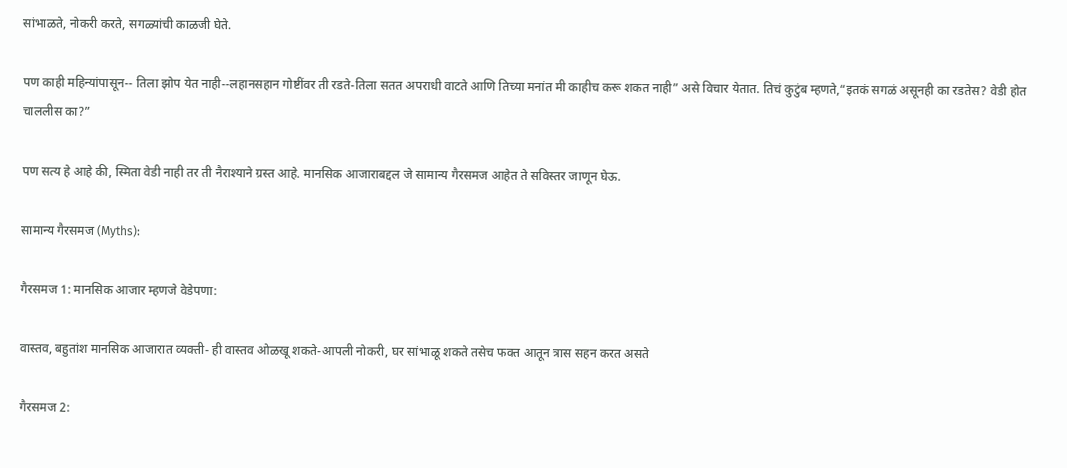सांभाळते, नोकरी करते, सगळ्यांची काळजी घेते.

पण काही महिन्यांपासून-- तिला झोप येत नाही--लहानसहान गोष्टींवर ती रडते-तिला सतत अपराधी वाटते आणि तिच्या मनांत मी काहीच करू शकत नाही” असे विचार येतात. तिचं कुटुंब म्हणते,“इतकं सगळं असूनही का रडतेस? वेडी होत चाललीस का?”

पण सत्य हे आहे की, स्मिता वेडी नाही तर ती नैराश्याने ग्रस्त आहे. मानसिक आजाराबद्दल जे सामान्य गैरसमज आहेत ते सविस्तर जाणून घेऊ.

सामान्य गैरसमज (Myths):

गैरसमज 1: मानसिक आजार म्हणजे वेडेपणा:

वास्तव, बहुतांश मानसिक आजारात व्यक्ती- ही वास्तव ओळखू शकते-आपली नोकरी, घर सांभाळू शकते तसेच फक्त आतून त्रास सहन करत असते

गैरसमज 2: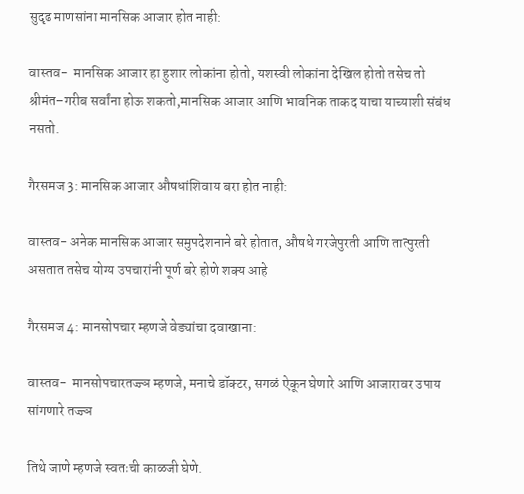सुदृढ माणसांना मानसिक आजार होत नाही:

वास्तव-  मानसिक आजार हा हुशार लोकांना होतो, यशस्वी लोकांना देखिल होतो तसेच तो श्रीमंत–गरीब सर्वांना होऊ शकतो,मानसिक आजार आणि भावनिक ताकद याचा याच्याशी संबंध नसतो.

गैरसमज 3: मानसिक आजार औषधांशिवाय बरा होत नाही:

वास्तव- अनेक मानसिक आजार समुपदेशनाने बरे होतात, औषधे गरजेपुरती आणि तात्पुरती असतात तसेच योग्य उपचारांनी पूर्ण बरे होणे शक्य आहे

गैरसमज 4: मानसोपचार म्हणजे वेड्यांचा दवाखाना:

वास्तव-  मानसोपचारतज्ज्ञ म्हणजे, मनाचे डॉक्टर, सगळं ऐकून घेणारे आणि आजारावर उपाय सांगणारे तज्ज्ञ

तिथे जाणे म्हणजे स्वतःची काळजी घेणे.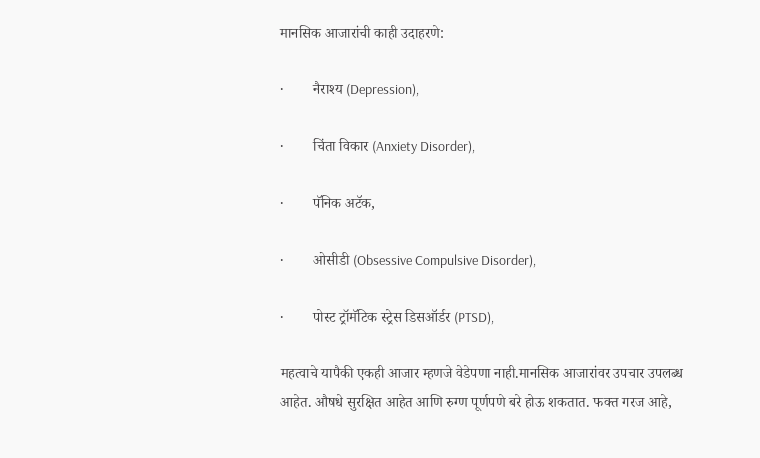मानसिक आजारांची काही उदाहरणे:

·        नैराश्य (Depression),

·        चिंता विकार (Anxiety Disorder),

·        पॅनिक अटॅक,

·        ओसीडी (Obsessive Compulsive Disorder),

·        पोस्ट ट्रॉमॅटिक स्ट्रेस डिसऑर्डर (PTSD),

महत्वाचे यापैकी एकही आजार म्हणजे वेडेपणा नाही.मानसिक आजारांवर उपचार उपलब्ध आहेत. औषधे सुरक्षित आहेत आणि रुग्ण पूर्णपणे बरे होऊ शकतात. फक्त गरज आहे,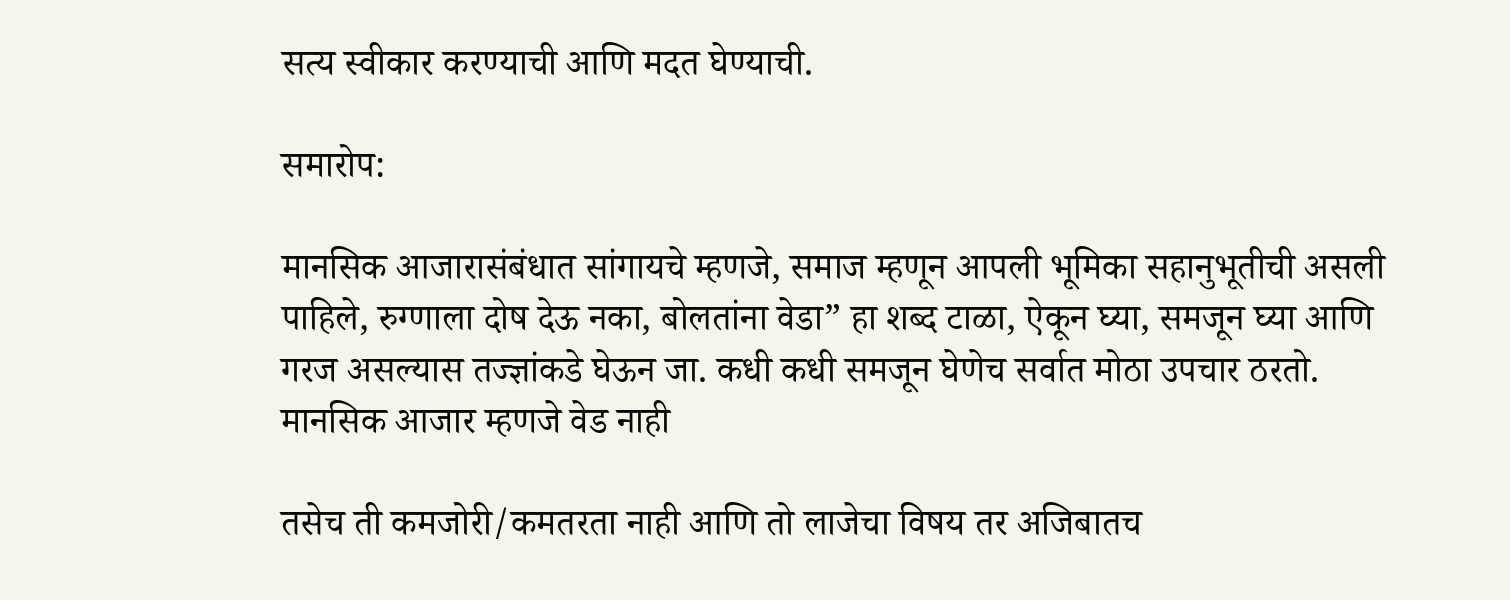सत्य स्वीकार करण्याची आणि मदत घेण्याची.

समारोप:

मानसिक आजारासंबंधात सांगायचे म्हणजे, समाज म्हणून आपली भूमिका सहानुभूतीची असली पाहिले, रुग्णाला दोष देऊ नका, बोलतांना वेडा” हा शब्द टाळा, ऐकून घ्या, समजून घ्या आणि गरज असल्यास तज्ज्ञांकडे घेऊन जा. कधी कधी समजून घेणेच सर्वात मोठा उपचार ठरतो. मानसिक आजार म्हणजे वेड नाही

तसेच ती कमजोरी/कमतरता नाही आणि तो लाजेचा विषय तर अजिबातच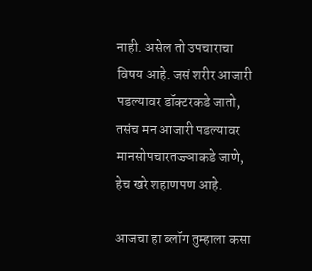नाही. असेल तो उपचाराचा विषय आहे. जसं शरीर आजारी पडल्यावर डॉक्टरकडे जातो, तसंच मन आजारी पडल्यावर मानसोपचारतज्ज्ञाकडे जाणे, हेच खरे शहाणपण आहे.

आजचा हा ब्लॉग तुम्हाला कसा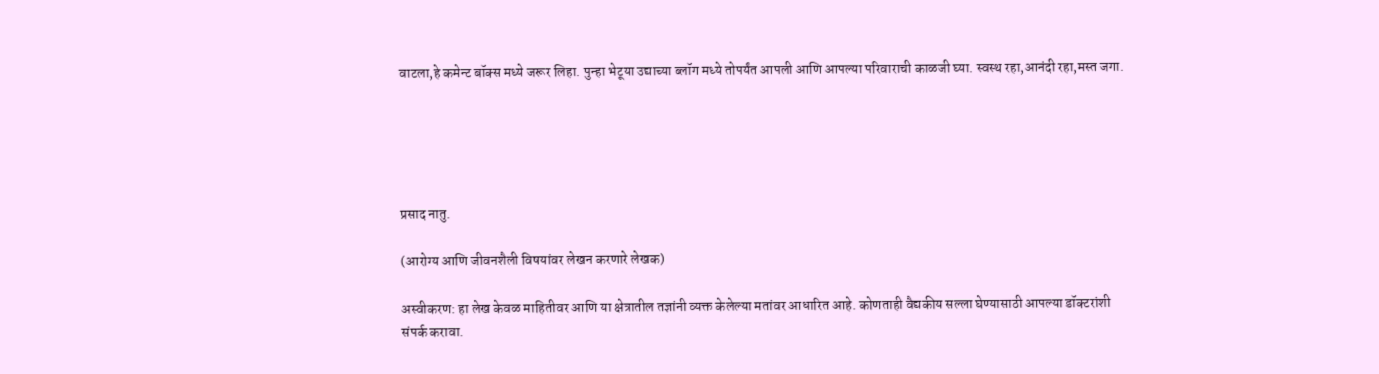वाटला,हे कमेन्ट बॉक्स मध्ये जरूर लिहा. पुन्हा भेटूया उद्याच्या ब्लॉग मध्ये तोपर्यंत आपली आणि आपल्या परिवाराची काळजी घ्या. स्वस्थ रहा,आनंदी रहा,मस्त जगा.





प्रसाद नातु.

(आरोग्य आणि जीवनशैली विषयांवर लेखन करणारे लेखक)

अस्वीकरण: हा लेख केवळ माहितीवर आणि या क्षेत्रातील तज्ञांनी व्यक्त केलेल्या मतांवर आधारित आहे. कोणताही वैद्यकीय सल्ला घेण्यासाठी आपल्या डॉक्टरांशी संपर्क करावा.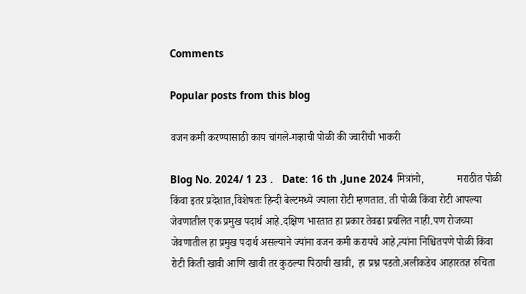Comments

Popular posts from this blog

वजन कमी करण्यासाठी काय चांगले-गव्हाची पोळी की ज्वारीची भाकरी

Blog No. 2024/ 1 23 .   Date: 16 th ,June 2024 मित्रांनो,             मराठीत पोळी किंवा इतर प्रदेशात,विशेषतः हिन्दी बेल्टमध्ये ज्याला रोटी म्हणतात. ती पोळी किंवा रोटी आपल्या जेवणातील एक प्रमुख पदार्थ आहे.दक्षिण भारतात हा प्रकार तेवढा प्रचलित नाही.पण रोजच्या जेवणातील हा प्रमुख पदार्थ असल्याने ज्यांना वजन कमी करायचे आहे,त्यांना निश्चितपणे पोळी किंवा रोटी किती खावी आणि खावी तर कुठल्या पिठाची खावी, हा प्रश्न पडतो.अलीकडेच आहारतज्ञ रुचिता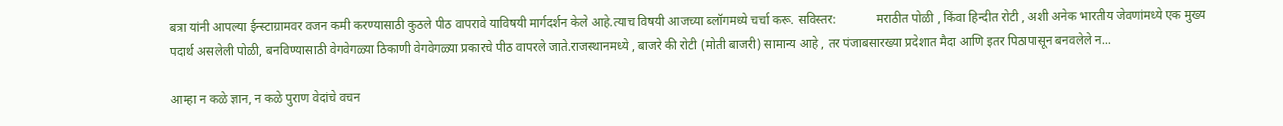बत्रा यांनी आपल्या ईन्स्टाग्रामवर वजन कमी करण्यासाठी कुठले पीठ वापरावे याविषयी मार्गदर्शन केले आहे.त्याच विषयी आजच्या ब्लॉगमध्ये चर्चा करू. सविस्तर:             मराठीत पोळी , किंवा हिन्दीत रोटी , अशी अनेक भारतीय जेवणांमध्ये एक मुख्य पदार्थ असलेली पोळी, बनविण्यासाठी वेगवेगळ्या ठिकाणी वेगवेगळ्या प्रकारचे पीठ वापरले जाते.राजस्थानमध्ये , बाजरे की रोटी (मोती बाजरी) सामान्य आहे , तर पंजाबसारख्या प्रदेशात मैदा आणि इतर पिठापासून बनवलेले न...

आम्हा न कळे ज्ञान, न कळे पुराण वेदांचे वचन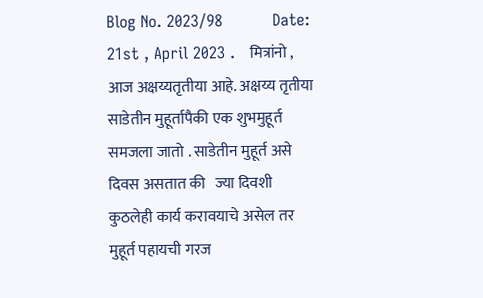Blog No. 2023/98          Date: 21st , April 2023 .   मित्रांनो ,                आज अक्षय्यतृतीया आहे. अक्षय्य तृतीया   साडेतीन मुहूर्तापैकी एक शुभमुहूर्त समजला जातो . साडेतीन मुहूर्त असे दिवस असतात की   ज्या दिवशी कुठलेही कार्य करावयाचे असेल तर मुहूर्त पहायची गरज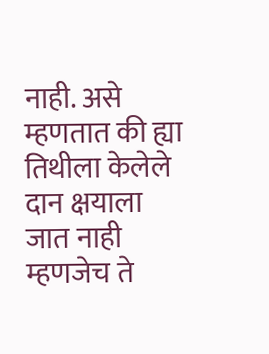नाही. असे म्हणतात की ह्या तिथीला केलेले दान क्षयाला जात नाही म्हणजेच ते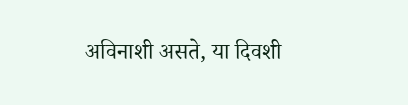अविनाशी असते, या दिवशी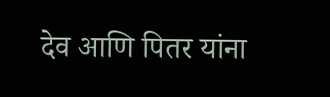देव आणि पितर यांना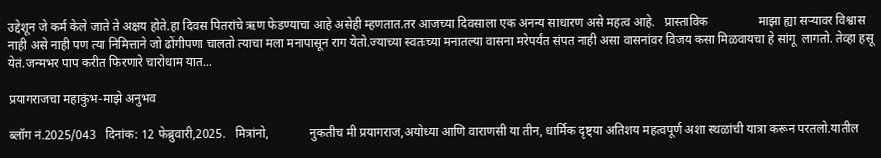उद्देशून जे कर्म केले जाते ते अक्षय होते.हा दिवस पितरांचे ऋण फेडण्याचा आहे असेही म्हणतात.तर आजच्या दिवसाला एक अनन्य साधारण असे महत्व आहे.   प्रास्ताविक                माझा ह्या सऱ्यावर विश्वास नाही असे नाही पण त्या निमित्ताने जो ढोंगीपणा चालतो त्याचा मला मनापासून राग येतो.ज्याच्या स्वतःच्या मनातल्या वासना मरेपर्यंत संपत नाही असा वासनांवर विजय कसा मिळवायचा हे सांगू  लागतो. तेव्हा हसू येतं.जन्मभर पाप करीत फिरणारे चारोधाम यात...

प्रयागराजचा महाकुंभ-माझे अनुभव

ब्लॉग नं.2025/043   दिनांक: 12 फेब्रुवारी,2025.   मित्रांनो,             नुकतीच मी प्रयागराज,अयोध्या आणि वाराणसी या तीन, धार्मिक दृष्ट्या अतिशय महत्वपूर्ण अशा स्थळांची यात्रा करून परतलो.यातील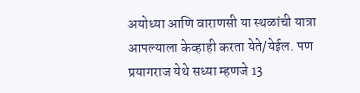अयोध्या आणि वाराणसी या स्थळांची यात्रा आपल्याला केव्हाही करता येते/येईल. पण  प्रयागराज येथे सध्या म्हणजे 13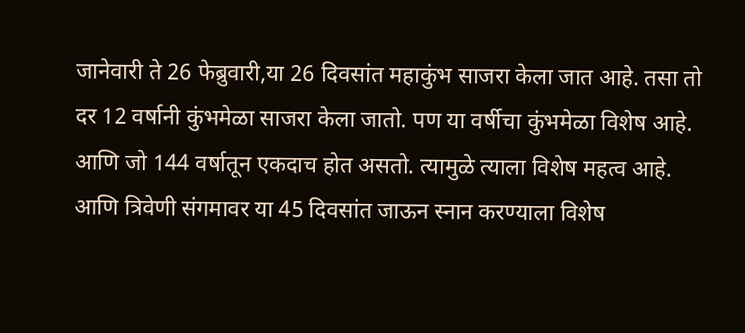जानेवारी ते 26 फेब्रुवारी,या 26 दिवसांत महाकुंभ साजरा केला जात आहे. तसा तो दर 12 वर्षानी कुंभमेळा साजरा केला जातो. पण या वर्षीचा कुंभमेळा विशेष आहे. आणि जो 144 वर्षातून एकदाच होत असतो. त्यामुळे त्याला विशेष महत्व आहे. आणि त्रिवेणी संगमावर या 45 दिवसांत जाऊन स्नान करण्याला विशेष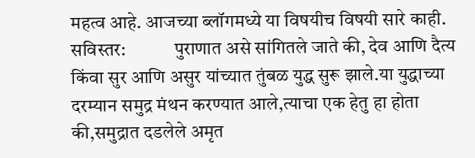महत्व आहे. आजच्या ब्लॉगमध्ये या विषयीच विषयी सारे काही. सविस्तर:             पुराणात असे सांगितले जाते की, देव आणि दैत्य किंवा सुर आणि असुर यांच्यात तुंबळ युद्ध सुरू झाले.या युद्धाच्या दरम्यान समुद्र मंथन करण्यात आले,त्याचा एक हेतु हा होता की,समुद्रात दडलेले अमृत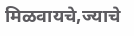मिळवायचे,ज्याचे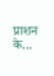प्राशन के...